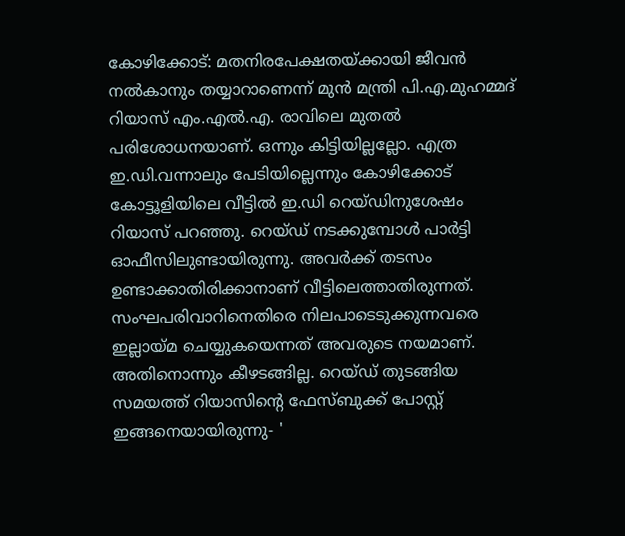കോഴിക്കോട്: മതനിരപേക്ഷതയ്ക്കായി ജീവൻ നൽകാനും തയ്യാറാണെന്ന് മുൻ മന്ത്രി പി.എ.മുഹമ്മദ് റിയാസ് എം.എൽ.എ. രാവിലെ മുതൽ പരിശോധനയാണ്. ഒന്നും കിട്ടിയില്ലല്ലോ. എത്ര ഇ.ഡി.വന്നാലും പേടിയില്ലെന്നും കോഴിക്കോട് കോട്ടൂളിയിലെ വീട്ടിൽ ഇ.ഡി റെയ്ഡിനുശേഷം റിയാസ് പറഞ്ഞു. റെയ്ഡ് നടക്കുമ്പോൾ പാർട്ടി ഓഫീസിലുണ്ടായിരുന്നു. അവർക്ക് തടസം ഉണ്ടാക്കാതിരിക്കാനാണ് വീട്ടിലെത്താതിരുന്നത്. സംഘപരിവാറിനെതിരെ നിലപാടെടുക്കുന്നവരെ ഇല്ലായ്മ ചെയ്യുകയെന്നത് അവരുടെ നയമാണ്. അതിനൊന്നും കീഴടങ്ങില്ല. റെയ്ഡ് തുടങ്ങിയ സമയത്ത് റിയാസിന്റെ ഫേസ്ബുക്ക് പോസ്റ്റ് ഇങ്ങനെയായിരുന്നു- '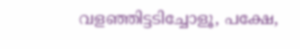വളഞ്ഞിട്ടടിച്ചോളൂ, പക്ഷേ,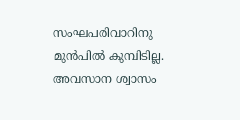സംഘപരിവാറിനു മുൻപിൽ കുമ്പിടില്ല. അവസാന ശ്വാസം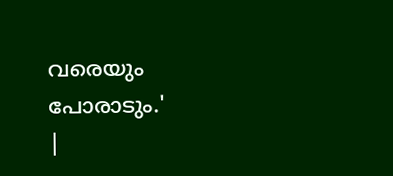വരെയും പോരാടും.'
|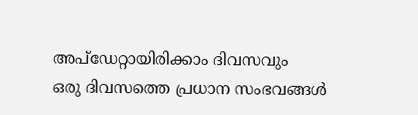അപ്ഡേറ്റായിരിക്കാം ദിവസവും
ഒരു ദിവസത്തെ പ്രധാന സംഭവങ്ങൾ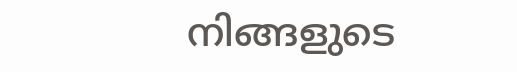നിങ്ങളുടെ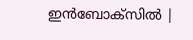ഇൻബോക്സിൽ |